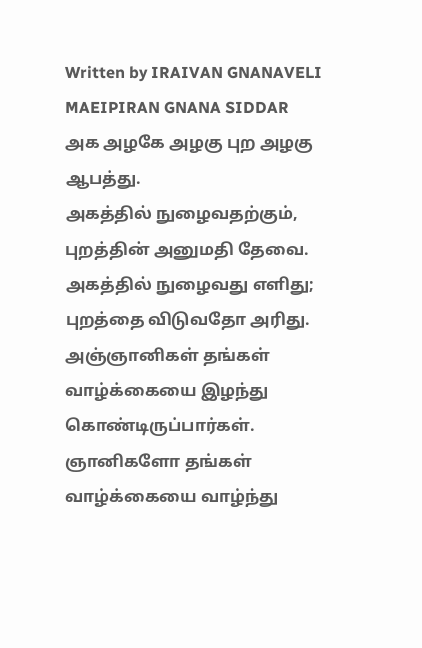Written by IRAIVAN GNANAVELI MAEIPIRAN GNANA SIDDAR
அக அழகே அழகு புற அழகு ஆபத்து.
அகத்தில் நுழைவதற்கும், புறத்தின் அனுமதி தேவை.
அகத்தில் நுழைவது எளிது; புறத்தை விடுவதோ அரிது.
அஞ்ஞானிகள் தங்கள் வாழ்க்கையை இழந்து கொண்டிருப்பார்கள். ஞானிகளோ தங்கள் வாழ்க்கையை வாழ்ந்து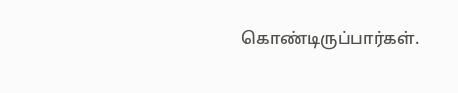கொண்டிருப்பார்கள்.